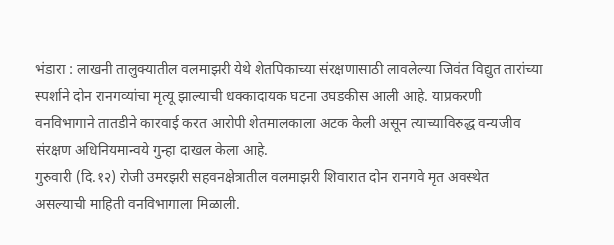भंडारा : लाखनी तालुक्यातील वलमाझरी येथे शेतपिकाच्या संरक्षणासाठी लावलेल्या जिवंत विद्युत तारांच्या स्पर्शाने दोन रानगव्यांचा मृत्यू झाल्याची धक्कादायक घटना उघडकीस आली आहे. याप्रकरणी वनविभागाने तातडीने कारवाई करत आरोपी शेतमालकाला अटक केली असून त्याच्याविरुद्ध वन्यजीव संरक्षण अधिनियमान्वये गुन्हा दाखल केला आहे.
गुरुवारी (दि.१२) रोजी उमरझरी सहवनक्षेत्रातील वलमाझरी शिवारात दोन रानगवे मृत अवस्थेत असल्याची माहिती वनविभागाला मिळाली.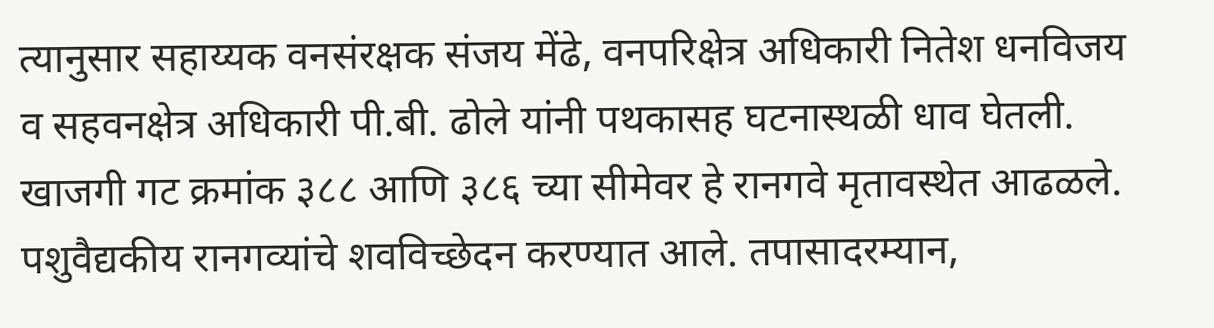त्यानुसार सहाय्यक वनसंरक्षक संजय मेंढे, वनपरिक्षेत्र अधिकारी नितेश धनविजय व सहवनक्षेत्र अधिकारी पी.बी. ढोले यांनी पथकासह घटनास्थळी धाव घेतली. खाजगी गट क्रमांक ३८८ आणि ३८६ च्या सीमेवर हे रानगवे मृतावस्थेत आढळले. पशुवैद्यकीय रानगव्यांचे शवविच्छेदन करण्यात आले. तपासादरम्यान,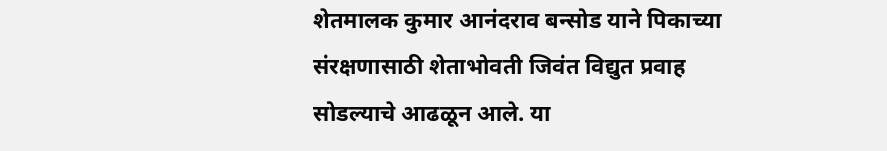शेतमालक कुमार आनंदराव बन्सोड याने पिकाच्या संरक्षणासाठी शेताभोवती जिवंत विद्युत प्रवाह सोडल्याचे आढळून आले. या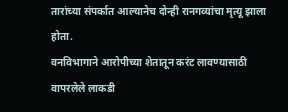तारांच्या संपर्कात आल्यानेच दोन्ही रानगव्यांचा मृत्यू झाला होता.
वनविभागाने आरोपीच्या शेतातून करंट लावण्यासाठी वापरलेले लाकडी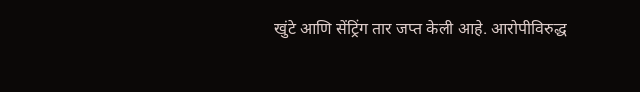खुंटे आणि सेंट्रिंग तार जप्त केली आहे. आरोपीविरुद्ध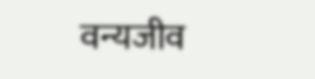वन्यजीव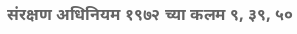संरक्षण अधिनियम १९७२ च्या कलम ९, ३९, ५०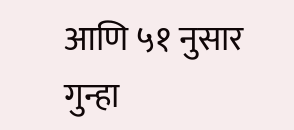आणि ५१ नुसार गुन्हा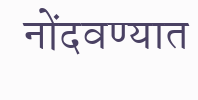नोंदवण्यात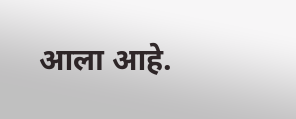आला आहे.